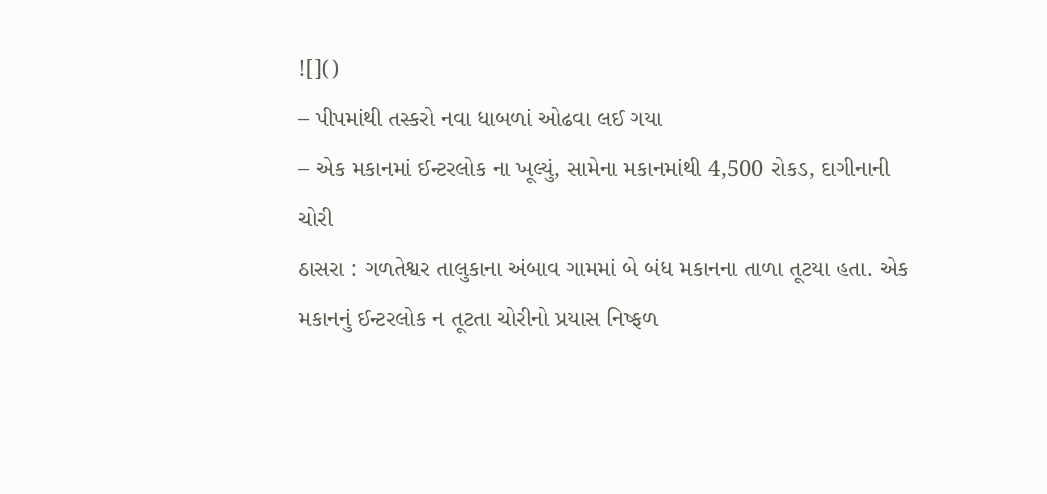![]()
– પીપમાંથી તસ્કરો નવા ધાબળાં ઓઢવા લઈ ગયા
– એક મકાનમાં ઈન્ટરલોક ના ખૂલ્યું, સામેના મકાનમાંથી 4,500 રોકડ, દાગીનાની ચોરી
ઠાસરા : ગળતેશ્વર તાલુકાના અંબાવ ગામમાં બે બંધ મકાનના તાળા તૂટયા હતા. એક મકાનનું ઈન્ટરલોક ન તૂટતા ચોરીનો પ્રયાસ નિષ્ફળ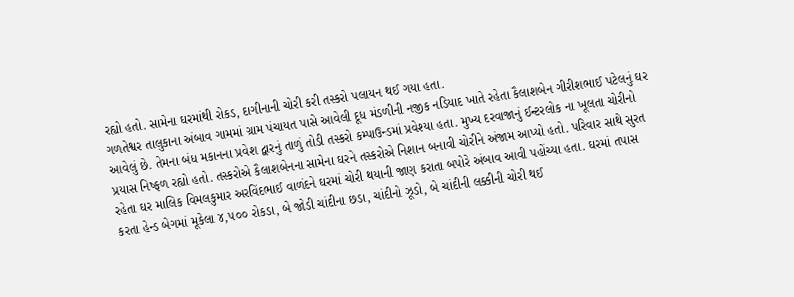રહ્યો હતો. સામેના ઘરમાંથી રોકડ, દાગીનાની ચોરી કરી તસ્કરો પલાયન થઈ ગયા હતા.
ગળતેશ્વર તાલુકાના અંબાવ ગામમાં ગ્રામ પંચાયત પાસે આવેલી દૂધ મંડળીની નજીક નડિયાદ ખાતે રહેતા કૈલાશબેન ગીરીશભાઈ પટેલનું ઘર આવેલું છે. તેમના બંધ મકાનના પ્રવેશ દ્વારનું તાળું તોડી તસ્કરો કમ્પાઉન્ડમાં પ્રવેશ્યા હતા. મુખ્ય દરવાજાનું ઈન્ટરલોક ના ખૂલતા ચોરીનો પ્રયાસ નિષ્ફળ રહ્યો હતો. તસ્કરોએ કૈલાશબેનના સામેના ઘરને તસ્કરોએ નિશાન બનાવી ચોરીને અંજામ આપ્યો હતો. પરિવાર સાથે સુરત રહેતા ઘર માલિક વિમલકુમાર અરવિંદભાઈ વાળંદને ઘરમાં ચોરી થયાની જાણ કરાતા બપોરે અંબાવ આવી પહોંચ્યા હતા. ઘરમાં તપાસ કરતા હેન્ડ બેગમાં મૂકેલા ૪,૫૦૦ રોકડા, બે જોડી ચાંદીના છડા, ચાંદીનો ઝૂડો, બે ચાંદીની લક્કીની ચોરી થઈ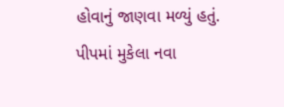હોવાનું જાણવા મળ્યું હતું. પીપમાં મુકેલા નવા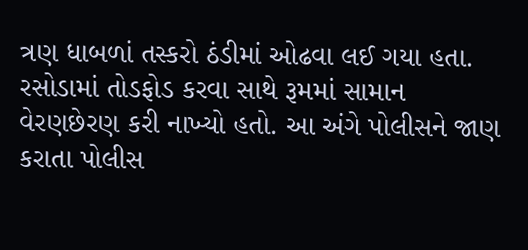ત્રણ ધાબળાં તસ્કરો ઠંડીમાં ઓઢવા લઈ ગયા હતા. રસોડામાં તોડફોડ કરવા સાથે રૂમમાં સામાન વેરણછેરણ કરી નાખ્યો હતો. આ અંગે પોલીસને જાણ કરાતા પોલીસ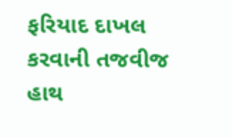ફરિયાદ દાખલ કરવાની તજવીજ હાથ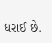ધરાઈ છે.